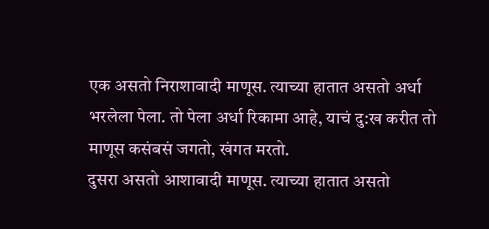एक असतो निराशावादी माणूस. त्याच्या हातात असतो अर्धा भरलेला पेला. तो पेला अर्धा रिकामा आहे, याचं दु:ख करीत तो माणूस कसंबसं जगतो, खंगत मरतो.
दुसरा असतो आशावादी माणूस. त्याच्या हातात असतो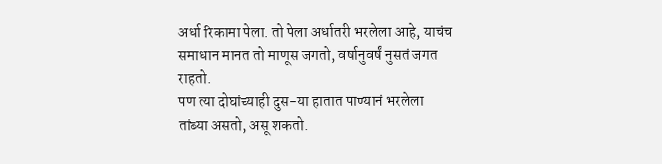अर्धा रिकामा पेला. तो पेला अर्धातरी भरलेला आहे, याचंच समाधान मानत तो माणूस जगतो, वर्षानुवर्षं नुसतं जगत राहतो.
पण त्या दोघांच्याही दुस-या हातात पाण्यानं भरलेला तांब्या असतो, असू शकतो.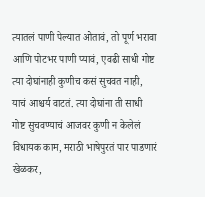त्यातलं पाणी पेल्यात ओतावं, तो पूर्ण भरावा आणि पोटभर पाणी प्यावं, एवढी साधी गोष्ट त्या दोघांनाही कुणीच कसं सुचवत नाही, याचं आश्चर्य वाटतं. त्या दोघांना ती साधी गोष्ट सुचवण्याचं आजवर कुणी न केलेलं विधायक काम, मराठी भाषेपुरतं पार पाडणारं खेळकर,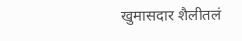खुमासदार शैलीतलं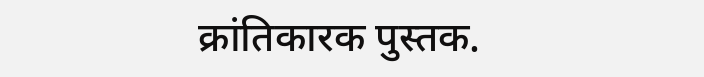क्रांतिकारक पुस्तक.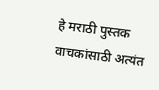हे मराठी पुस्तक वाचकांसाठी अत्यंत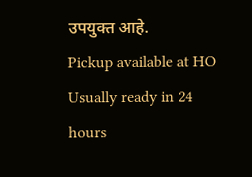उपयुक्त आहे.
Pickup available at HO
Usually ready in 24 hours